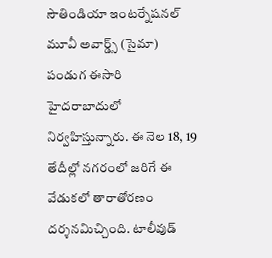సౌతిండియా ఇంటర్నేషనల్ మూవీ అవార్డ్స్ (సైమా) పండుగ ఈసారి హైదరాబాదులో నిర్వహిస్తున్నారు. ఈ నెల 18, 19 తేదీల్లో నగరంలో జరిగే ఈ వేడుకలో తారాతోరణం దర్శనమిచ్చింది. టాలీవుడ్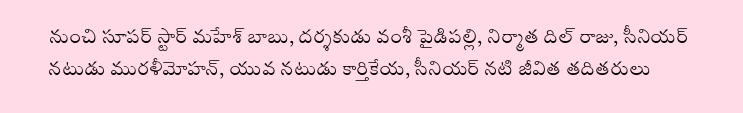నుంచి సూపర్ స్టార్ మహేశ్ బాబు, దర్శకుడు వంశీ పైడిపల్లి, నిర్మాత దిల్ రాజు, సీనియర్ నటుడు మురళీమోహన్, యువ నటుడు కార్తికేయ, సీనియర్ నటి జీవిత తదితరులు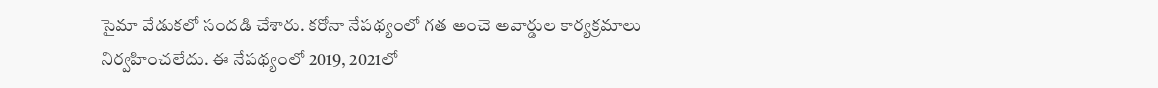సైమా వేడుకలో సందడి చేశారు. కరోనా నేపథ్యంలో గత అంచె అవార్డుల కార్యక్రమాలు నిర్వహించలేదు. ఈ నేపథ్యంలో 2019, 2021లో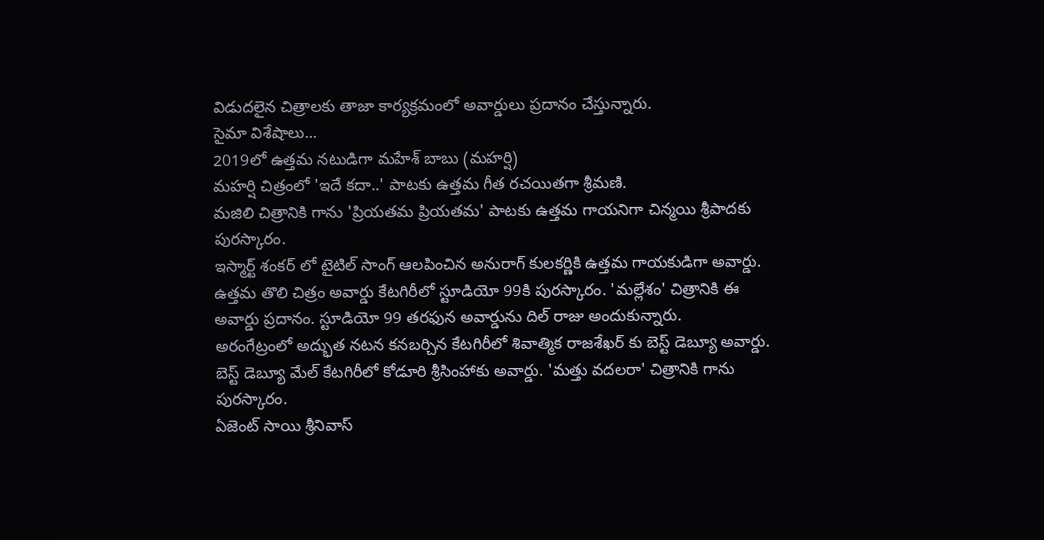విడుదలైన చిత్రాలకు తాజా కార్యక్రమంలో అవార్డులు ప్రదానం చేస్తున్నారు.
సైమా విశేషాలు...
2019లో ఉత్తమ నటుడిగా మహేశ్ బాబు (మహర్షి)
మహర్షి చిత్రంలో 'ఇదే కదా..' పాటకు ఉత్తమ గీత రచయితగా శ్రీమణి.
మజిలి చిత్రానికి గాను 'ప్రియతమ ప్రియతమ' పాటకు ఉత్తమ గాయనిగా చిన్మయి శ్రీపాదకు పురస్కారం.
ఇస్మార్ట్ శంకర్ లో టైటిల్ సాంగ్ ఆలపించిన అనురాగ్ కులకర్ణికి ఉత్తమ గాయకుడిగా అవార్డు.
ఉత్తమ తొలి చిత్రం అవార్డు కేటగిరీలో స్టూడియో 99కి పురస్కారం. 'మల్లేశం' చిత్రానికి ఈ అవార్డు ప్రదానం. స్టూడియో 99 తరఫున అవార్డును దిల్ రాజు అందుకున్నారు.
అరంగేట్రంలో అద్భుత నటన కనబర్చిన కేటగిరీలో శివాత్మిక రాజశేఖర్ కు బెస్ట్ డెబ్యూ అవార్డు.
బెస్ట్ డెబ్యూ మేల్ కేటగిరీలో కోడూరి శ్రీసింహాకు అవార్డు. 'మత్తు వదలరా' చిత్రానికి గాను పురస్కారం.
ఏజెంట్ సాయి శ్రీనివాస్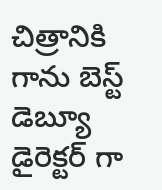చిత్రానికి గాను బెస్ట్ డెబ్యూ డైరెక్టర్ గా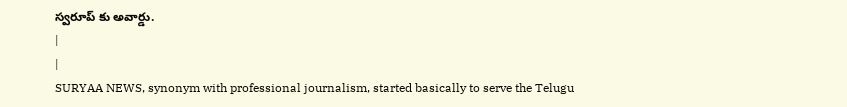స్వరూప్ కు అవార్డు.
|
|
SURYAA NEWS, synonym with professional journalism, started basically to serve the Telugu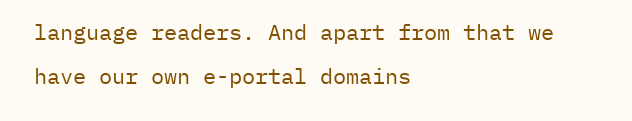language readers. And apart from that we have our own e-portal domains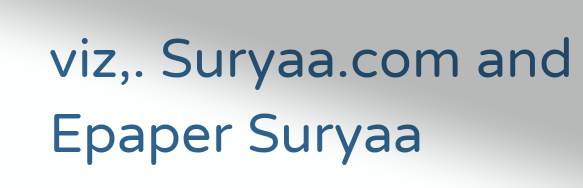viz,. Suryaa.com and Epaper Suryaa